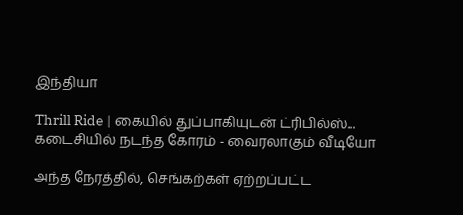இந்தியா

Thrill Ride | கையில் துப்பாகியுடன் ட்ரிபில்ஸ்... கடைசியில் நடந்த கோரம் - வைரலாகும் வீடியோ

அந்த நேரத்தில், செங்கற்கள் ஏற்றப்பட்ட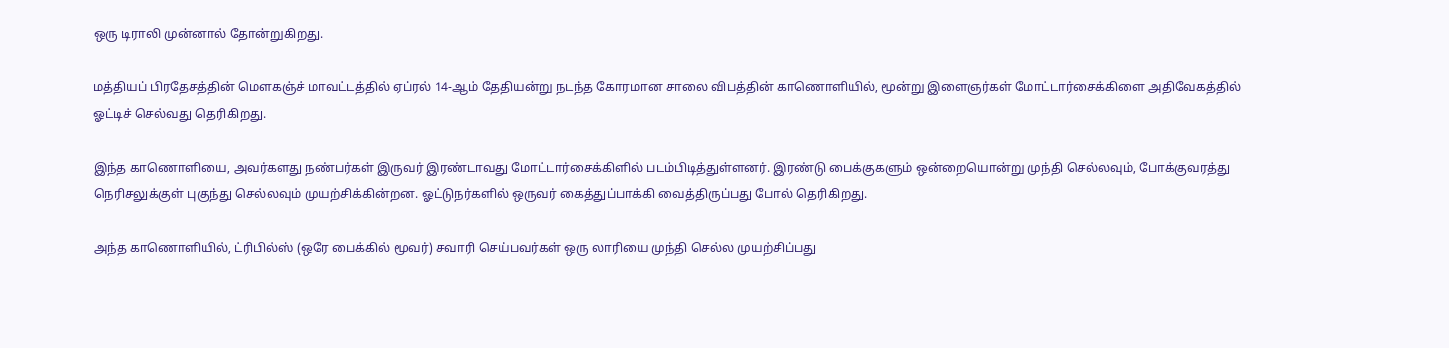ஒரு டிராலி முன்னால் தோன்றுகிறது.

மத்தியப் பிரதேசத்தின் மௌகஞ்ச் மாவட்டத்தில் ஏப்ரல் 14-ஆம் தேதியன்று நடந்த கோரமான சாலை விபத்தின் காணொளியில், மூன்று இளைஞர்கள் மோட்டார்சைக்கிளை அதிவேகத்தில் ஓட்டிச் செல்வது தெரிகிறது.

இந்த காணொளியை, அவர்களது நண்பர்கள் இருவர் இரண்டாவது மோட்டார்சைக்கிளில் படம்பிடித்துள்ளனர். இரண்டு பைக்குகளும் ஒன்றையொன்று முந்தி செல்லவும், போக்குவரத்து நெரிசலுக்குள் புகுந்து செல்லவும் முயற்சிக்கின்றன. ஓட்டுநர்களில் ஒருவர் கைத்துப்பாக்கி வைத்திருப்பது போல் தெரிகிறது.

அந்த காணொளியில், ட்ரிபில்ஸ் (ஒரே பைக்கில் மூவர்) சவாரி செய்பவர்கள் ஒரு லாரியை முந்தி செல்ல முயற்சிப்பது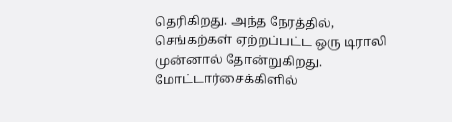தெரிகிறது. அந்த நேரத்தில், செங்கற்கள் ஏற்றப்பட்ட ஒரு டிராலி முன்னால் தோன்றுகிறது. மோட்டார்சைக்கிளில்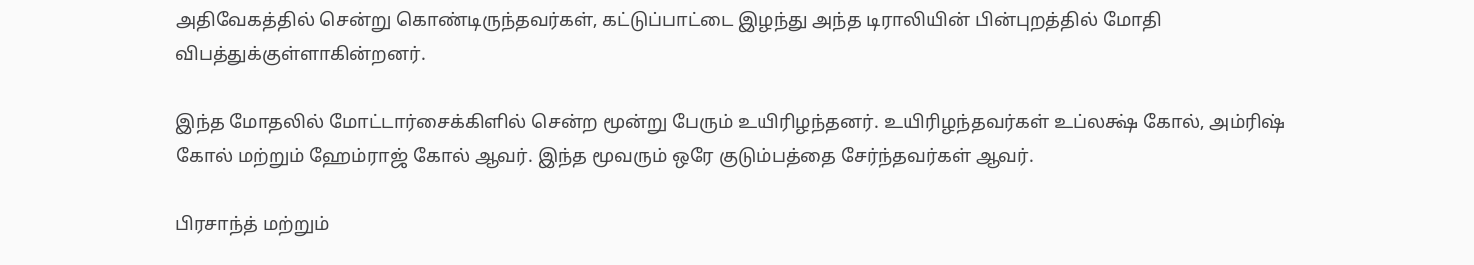அதிவேகத்தில் சென்று கொண்டிருந்தவர்கள், கட்டுப்பாட்டை இழந்து அந்த டிராலியின் பின்புறத்தில் மோதி விபத்துக்குள்ளாகின்றனர்.

இந்த மோதலில் மோட்டார்சைக்கிளில் சென்ற மூன்று பேரும் உயிரிழந்தனர். உயிரிழந்தவர்கள் உப்லக்ஷ் கோல், அம்ரிஷ் கோல் மற்றும் ஹேம்ராஜ் கோல் ஆவர். இந்த மூவரும் ஒரே குடும்பத்தை சேர்ந்தவர்கள் ஆவர்.

பிரசாந்த் மற்றும்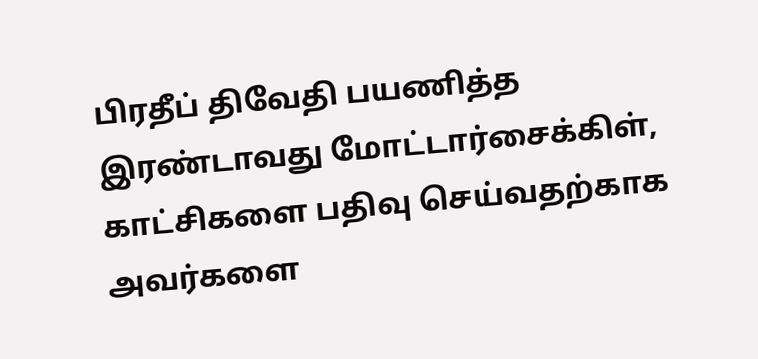பிரதீப் திவேதி பயணித்த இரண்டாவது மோட்டார்சைக்கிள், காட்சிகளை பதிவு செய்வதற்காக அவர்களை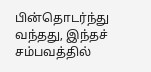பின்தொடர்ந்து வந்தது, இந்தச் சம்பவத்தில்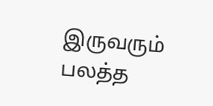இருவரும் பலத்த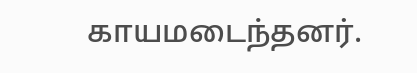காயமடைந்தனர்.